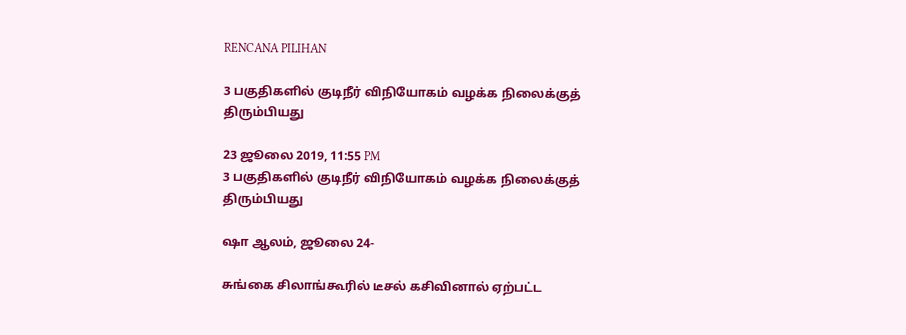RENCANA PILIHAN

3 பகுதிகளில் குடிநீர் விநியோகம் வழக்க நிலைக்குத் திரும்பியது

23 ஜூலை 2019, 11:55 PM
3 பகுதிகளில் குடிநீர் விநியோகம் வழக்க நிலைக்குத் திரும்பியது

ஷா ஆலம், ஜூலை 24-

சுங்கை சிலாங்கூரில் டீசல் கசிவினால் ஏற்பட்ட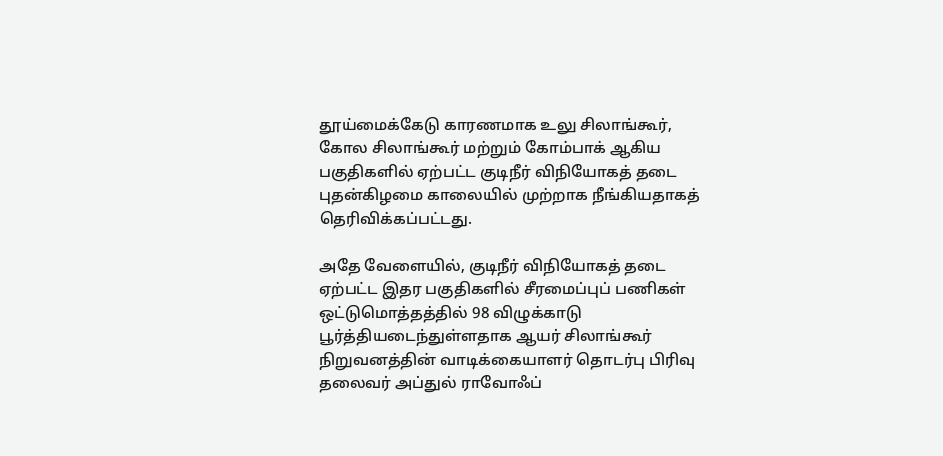தூய்மைக்கேடு காரணமாக உலு சிலாங்கூர், கோல சிலாங்கூர் மற்றும் கோம்பாக் ஆகிய பகுதிகளில் ஏற்பட்ட குடிநீர் விநியோகத் தடை புதன்கிழமை காலையில் முற்றாக நீங்கியதாகத் தெரிவிக்கப்பட்டது.

அதே வேளையில், குடிநீர் விநியோகத் தடை ஏற்பட்ட இதர பகுதிகளில் சீரமைப்புப் பணிகள் ஒட்டுமொத்தத்தில் 98 விழுக்காடு பூர்த்தியடைந்துள்ளதாக ஆயர் சிலாங்கூர் நிறுவனத்தின் வாடிக்கையாளர் தொடர்பு பிரிவு தலைவர் அப்துல் ராவோஃப்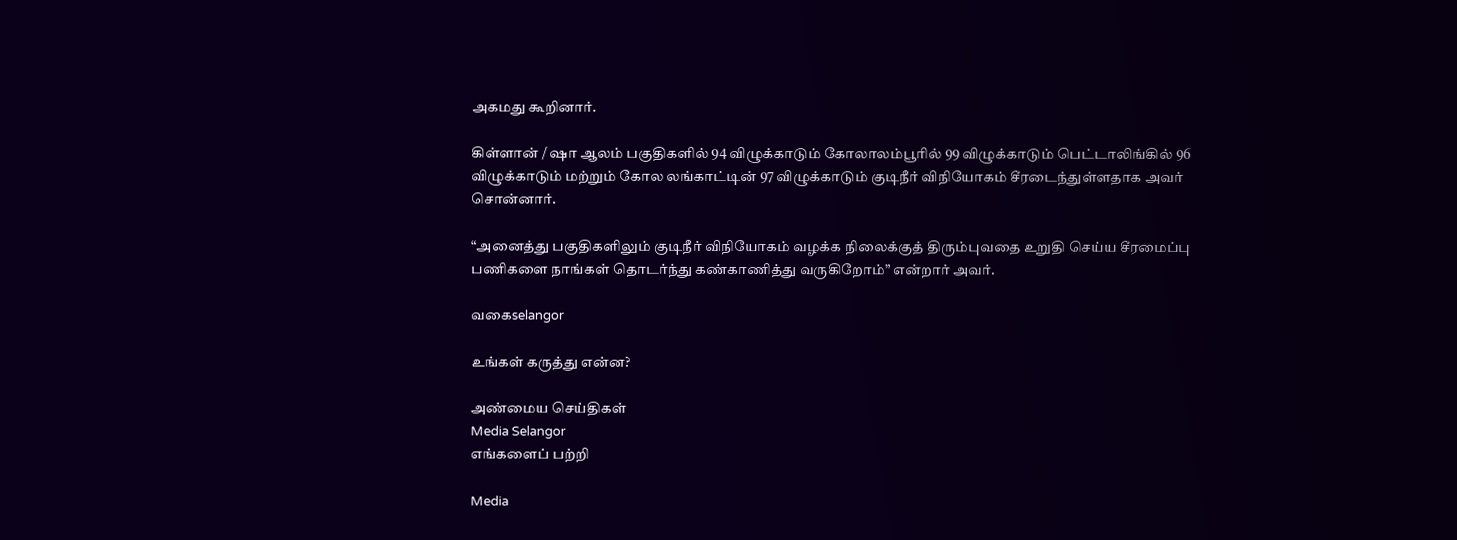அகமது கூறினார்.

கிள்ளான் / ஷா ஆலம் பகுதிகளில் 94 விழுக்காடும் கோலாலம்பூரில் 99 விழுக்காடும் பெட்டாலிங்கில் 96 விழுக்காடும் மற்றும் கோல லங்காட்டின் 97 விழுக்காடும் குடிநீர் விநியோகம் சீரடைந்துள்ளதாக அவர் சொன்னார்.

“அனைத்து பகுதிகளிலும் குடிநீர் விநியோகம் வழக்க நிலைக்குத் திரும்புவதை உறுதி செய்ய சீரமைப்பு பணிகளை நாங்கள் தொடர்ந்து கண்காணித்து வருகிறோம்” என்றார் அவர்.

வகைselangor

உங்கள் கருத்து என்ன?

அண்மைய செய்திகள்
Media Selangor
எங்களைப் பற்றி

Media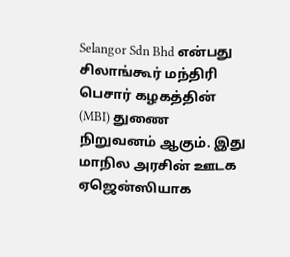Selangor Sdn Bhd என்பது சிலாங்கூர் மந்திரி பெசார் கழகத்தின் (MBI) துணை நிறுவனம் ஆகும். இது மாநில அரசின் ஊடக ஏஜென்ஸியாக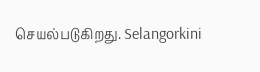செயல்படுகிறது. Selangorkini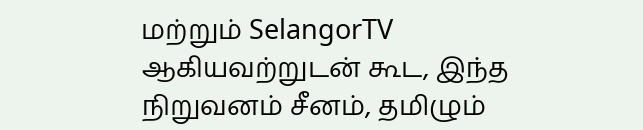மற்றும் SelangorTV ஆகியவற்றுடன் கூட, இந்த நிறுவனம் சீனம், தமிழும்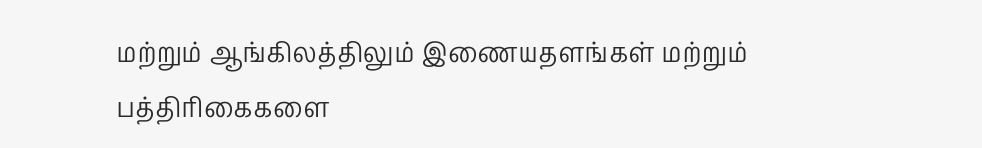மற்றும் ஆங்கிலத்திலும் இணையதளங்கள் மற்றும் பத்திரிகைகளை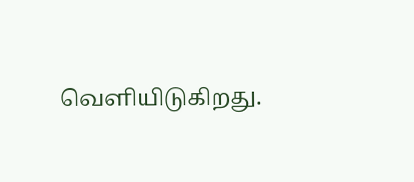வெளியிடுகிறது.